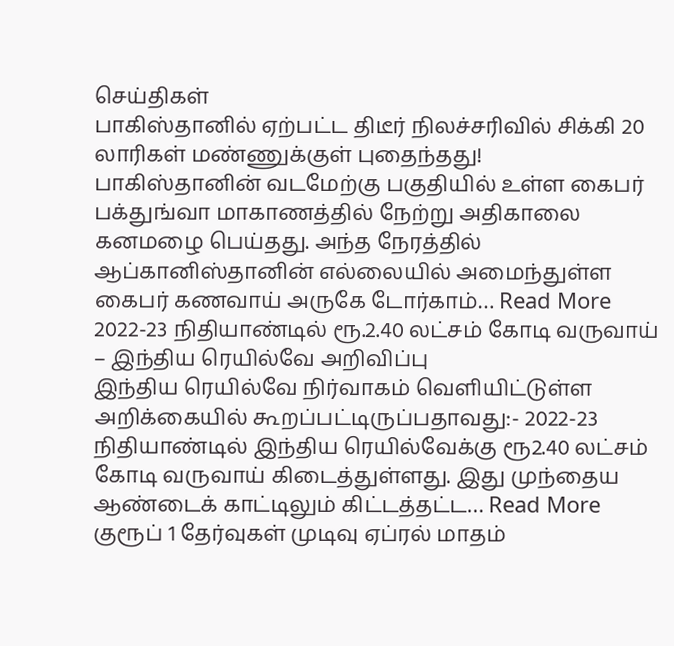செய்திகள்
பாகிஸ்தானில் ஏற்பட்ட திடீர் நிலச்சரிவில் சிக்கி 20 லாரிகள் மண்ணுக்குள் புதைந்தது!
பாகிஸ்தானின் வடமேற்கு பகுதியில் உள்ள கைபர் பக்துங்வா மாகாணத்தில் நேற்று அதிகாலை கனமழை பெய்தது. அந்த நேரத்தில் ஆப்கானிஸ்தானின் எல்லையில் அமைந்துள்ள கைபர் கணவாய் அருகே டோர்காம்… Read More
2022-23 நிதியாண்டில் ரூ.2.40 லட்சம் கோடி வருவாய் – இந்திய ரெயில்வே அறிவிப்பு
இந்திய ரெயில்வே நிர்வாகம் வெளியிட்டுள்ள அறிக்கையில் கூறப்பட்டிருப்பதாவது:- 2022-23 நிதியாண்டில் இந்திய ரெயில்வேக்கு ரூ2.40 லட்சம் கோடி வருவாய் கிடைத்துள்ளது. இது முந்தைய ஆண்டைக் காட்டிலும் கிட்டத்தட்ட… Read More
குரூப் 1 தேர்வுகள் முடிவு ஏப்ரல் மாதம்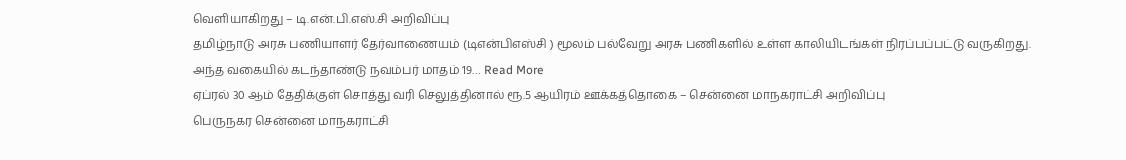வெளியாகிறது – டி.என்.பி.எஸ்.சி அறிவிப்பு
தமிழ்நாடு அரசு பணியாளர் தேர்வாணையம் (டிஎன்பிஎஸ்சி ) மூலம் பல்வேறு அரசு பணிகளில் உள்ள காலியிடங்கள் நிரப்பப்பட்டு வருகிறது. அந்த வகையில் கடந்தாண்டு நவம்பர் மாதம் 19… Read More
ஏப்ரல் 30 ஆம் தேதிக்குள் சொத்து வரி செலுத்தினால் ரூ.5 ஆயிரம் ஊக்கத்தொகை – சென்னை மாநகராட்சி அறிவிப்பு
பெருநகர சென்னை மாநகராட்சி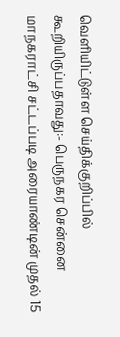வெளியிட்டுள்ள செய்திக்குறிப்பில் கூறியிருப்பதாவது:- பெருநகர சென்னை மாநகராட்சி சட்டப்படி அரையாண்டின் முதல் 15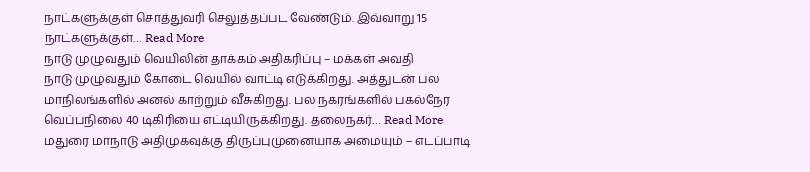நாட்களுக்குள் சொத்துவரி செலுத்தப்பட வேண்டும். இவ்வாறு 15 நாட்களுக்குள்… Read More
நாடு முழுவதும் வெயிலின் தாக்கம் அதிகரிப்பு – மக்கள் அவதி
நாடு முழுவதும் கோடை வெயில் வாட்டி எடுக்கிறது. அத்துடன் பல மாநிலங்களில் அனல் காற்றும் வீசுகிறது. பல நகரங்களில் பகல்நேர வெப்பநிலை 40 டிகிரியை எட்டியிருக்கிறது. தலைநகர்… Read More
மதுரை மாநாடு அதிமுகவுக்கு திருப்புமுனையாக அமையும் – எடப்பாடி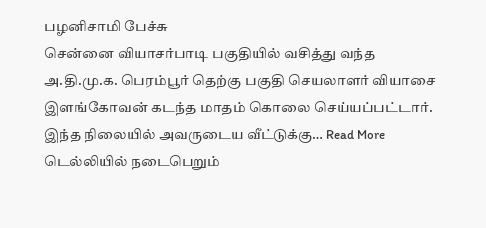பழனிசாமி பேச்சு
சென்னை வியாசர்பாடி பகுதியில் வசித்து வந்த அ.தி.மு.க. பெரம்பூர் தெற்கு பகுதி செயலாளர் வியாசை இளங்கோவன் கடந்த மாதம் கொலை செய்யப்பட்டார். இந்த நிலையில் அவருடைய வீட்டுக்கு… Read More
டெல்லியில் நடைபெறும்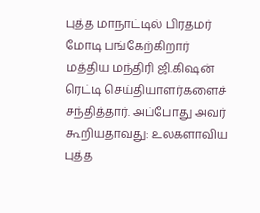புத்த மாநாட்டில் பிரதமர் மோடி பங்கேற்கிறார்
மத்திய மந்திரி ஜி.கிஷன் ரெட்டி செய்தியாளர்களைச் சந்தித்தார். அப்போது அவர் கூறியதாவது: உலகளாவிய புத்த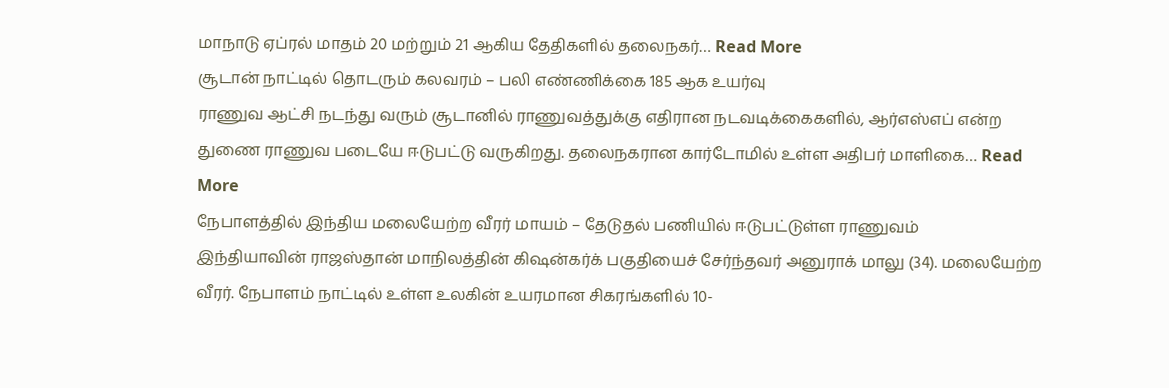மாநாடு ஏப்ரல் மாதம் 20 மற்றும் 21 ஆகிய தேதிகளில் தலைநகர்… Read More
சூடான் நாட்டில் தொடரும் கலவரம் – பலி எண்ணிக்கை 185 ஆக உயர்வு
ராணுவ ஆட்சி நடந்து வரும் சூடானில் ராணுவத்துக்கு எதிரான நடவடிக்கைகளில், ஆர்எஸ்எப் என்ற துணை ராணுவ படையே ஈடுபட்டு வருகிறது. தலைநகரான கார்டோமில் உள்ள அதிபர் மாளிகை… Read More
நேபாளத்தில் இந்திய மலையேற்ற வீரர் மாயம் – தேடுதல் பணியில் ஈடுபட்டுள்ள ராணுவம்
இந்தியாவின் ராஜஸ்தான் மாநிலத்தின் கிஷன்கர்க் பகுதியைச் சேர்ந்தவர் அனுராக் மாலு (34). மலையேற்ற வீரர். நேபாளம் நாட்டில் உள்ள உலகின் உயரமான சிகரங்களில் 10-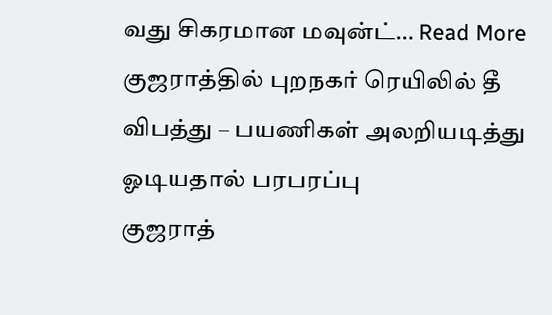வது சிகரமான மவுன்ட்… Read More
குஜராத்தில் புறநகர் ரெயிலில் தீ விபத்து – பயணிகள் அலறியடித்து ஓடியதால் பரபரப்பு
குஜராத்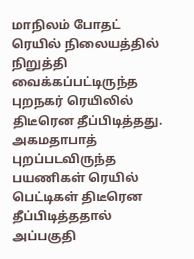மாநிலம் போதட் ரெயில் நிலையத்தில் நிறுத்தி வைக்கப்பட்டிருந்த புறநகர் ரெயிலில் திடீரென தீப்பிடித்தது. அகமதாபாத் புறப்படவிருந்த பயணிகள் ரெயில் பெட்டிகள் திடீரென தீப்பிடித்ததால் அப்பகுதி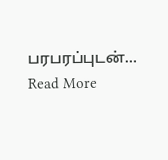பரபரப்புடன்… Read More